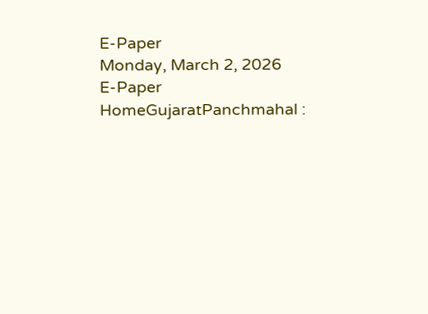E-Paper
Monday, March 2, 2026
E-Paper
HomeGujaratPanchmahal :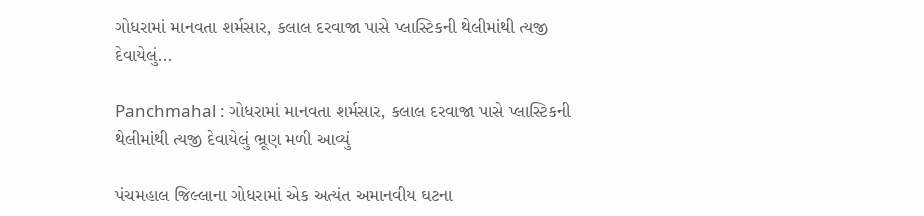ગોધરામાં માનવતા શર્મસાર, કલાલ દરવાજા પાસે પ્લાસ્ટિકની થેલીમાંથી ત્યજી દેવાયેલું...

Panchmahal : ગોધરામાં માનવતા શર્મસાર, કલાલ દરવાજા પાસે પ્લાસ્ટિકની થેલીમાંથી ત્યજી દેવાયેલું ભ્રૂણ મળી આવ્યું

પંચમહાલ જિલ્લાના ગોધરામાં એક અત્યંત અમાનવીય ઘટના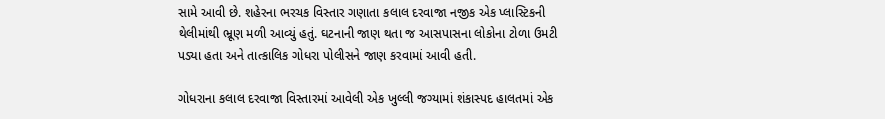સામે આવી છે. શહેરના ભરચક વિસ્તાર ગણાતા કલાલ દરવાજા નજીક એક પ્લાસ્ટિકની થેલીમાંથી ભ્રૂણ મળી આવ્યું હતું. ઘટનાની જાણ થતા જ આસપાસના લોકોના ટોળા ઉમટી પડ્યા હતા અને તાત્કાલિક ગોધરા પોલીસને જાણ કરવામાં આવી હતી.

ગોધરાના કલાલ દરવાજા વિસ્તારમાં આવેલી એક ખુલ્લી જગ્યામાં શંકાસ્પદ હાલતમાં એક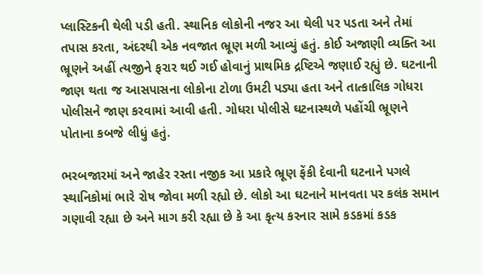પ્લાસ્ટિકની થેલી પડી હતી. સ્થાનિક લોકોની નજર આ થેલી પર પડતા અને તેમાં તપાસ કરતા, અંદરથી એક નવજાત ભ્રૂણ મળી આવ્યું હતું. કોઈ અજાણી વ્યક્તિ આ ભ્રૂણને અહીં ત્યજીને ફરાર થઈ ગઈ હોવાનું પ્રાથમિક દ્રષ્ટિએ જણાઈ રહ્યું છે. ઘટનાની જાણ થતા જ આસપાસના લોકોના ટોળા ઉમટી પડ્યા હતા અને તાત્કાલિક ગોધરા પોલીસને જાણ કરવામાં આવી હતી. ગોધરા પોલીસે ઘટનાસ્થળે પહોંચી ભ્રૂણને પોતાના કબજે લીધું હતું.

ભરબજારમાં અને જાહેર રસ્તા નજીક આ પ્રકારે ભ્રૂણ ફેંકી દેવાની ઘટનાને પગલે સ્થાનિકોમાં ભારે રોષ જોવા મળી રહ્યો છે. લોકો આ ઘટનાને માનવતા પર કલંક સમાન ગણાવી રહ્યા છે અને માગ કરી રહ્યા છે કે આ કૃત્ય કરનાર સામે કડકમાં કડક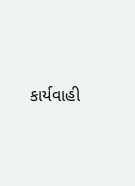કાર્યવાહી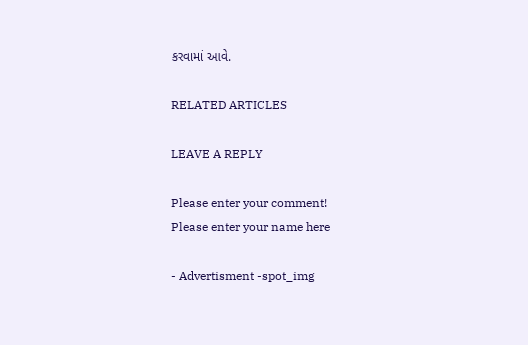કરવામાં આવે.

RELATED ARTICLES

LEAVE A REPLY

Please enter your comment!
Please enter your name here

- Advertisment -spot_img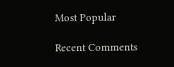Most Popular

Recent Comments